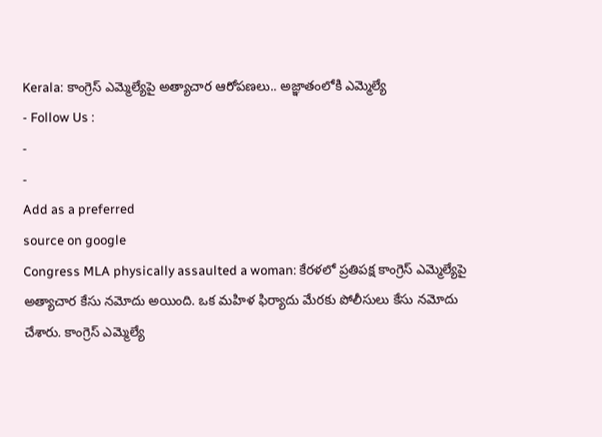Kerala: కాంగ్రెస్ ఎమ్మెల్యేపై అత్యాచార ఆరోపణలు.. అజ్ఞాతంలోకి ఎమ్మెల్యే
- Follow Us :
-
-
Add as a preferred
source on google
Congress MLA physically assaulted a woman: కేరళలో ప్రతిపక్ష కాంగ్రెస్ ఎమ్మెల్యేపై అత్యాచార కేసు నమోదు అయింది. ఒక మహిళ ఫిర్యాదు మేరకు పోలీసులు కేసు నమోదు చేశారు. కాంగ్రెస్ ఎమ్మెల్యే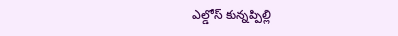ఎల్డోస్ కున్నప్పిల్లి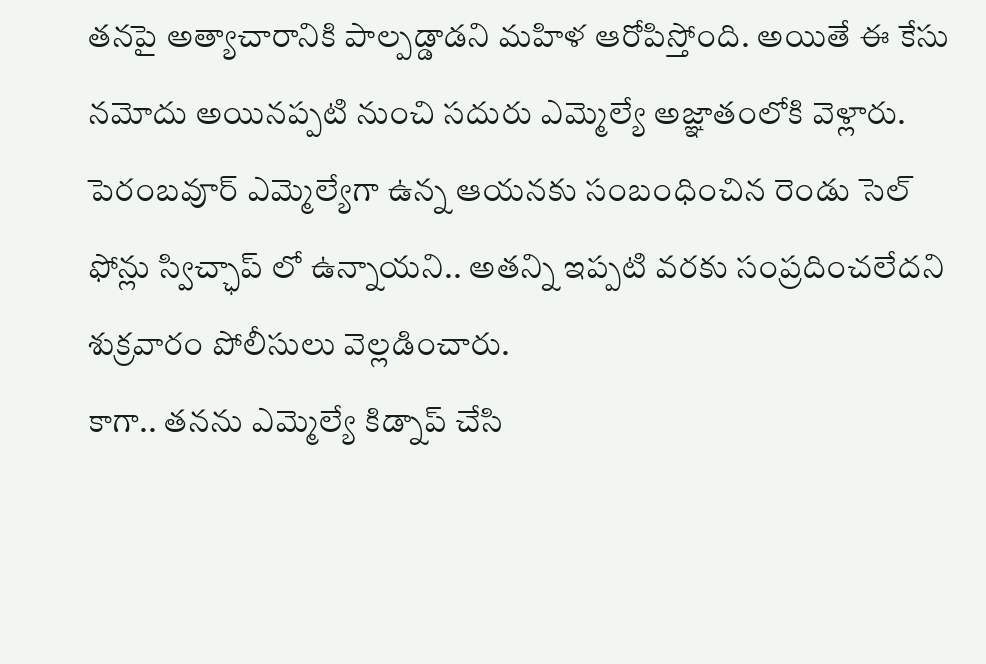తనపై అత్యాచారానికి పాల్పడ్డాడని మహిళ ఆరోపిస్తోంది. అయితే ఈ కేసు నమోదు అయినప్పటి నుంచి సదురు ఎమ్మెల్యే అజ్ఞాతంలోకి వెళ్లారు. పెరంబవూర్ ఎమ్మెల్యేగా ఉన్న ఆయనకు సంబంధించిన రెండు సెల్ ఫోన్లు స్విచ్ఛాప్ లో ఉన్నాయని.. అతన్ని ఇప్పటి వరకు సంప్రదించలేదని శుక్రవారం పోలీసులు వెల్లడించారు.
కాగా.. తనను ఎమ్మెల్యే కిడ్నాప్ చేసి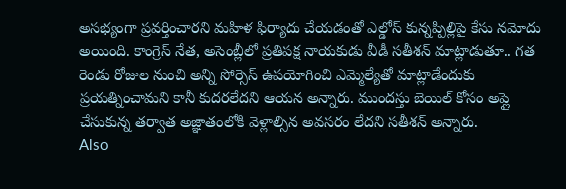అసభ్యంగా ప్రవర్తించారని మహిళ ఫిర్యాదు చేయడంతో ఎల్డోస్ కున్నప్పిల్లిపై కేసు నమోదు అయింది. కాంగ్రెస్ నేత, అసెంబ్లీలో ప్రతిపక్ష నాయకుడు వీడీ సతీశన్ మాట్లాడుతూ.. గత రెండు రోజుల నుంచి అన్ని సోర్సెస్ ఉపయోగించి ఎమ్మెల్యేతో మాట్లాడేందుకు ప్రయత్నించామని కానీ కుదరలేదని ఆయన అన్నారు. ముందస్తు బెయిల్ కోసం అప్లై చేసుకున్న తర్వాత అజ్ఞాతంలోకి వెళ్లాల్సిన అవసరం లేదని సతీశన్ అన్నారు.
Also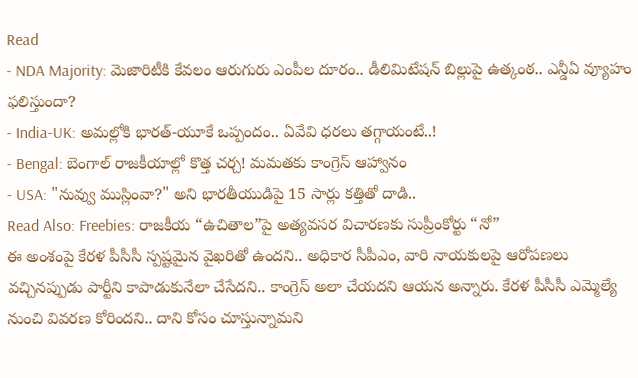Read
- NDA Majority: మెజారిటీకి కేవలం ఆరుగురు ఎంపీల దూరం.. డీలిమిటేషన్ బిల్లుపై ఉత్కంఠ.. ఎన్డీఏ వ్యూహం ఫలిస్తుందా?
- India-UK: అమల్లోకి భారత్-యూకే ఒప్పందం.. ఏవేవి ధరలు తగ్గాయంటే..!
- Bengal: బెంగాల్ రాజకీయాల్లో కొత్త చర్చ! మమతకు కాంగ్రెస్ ఆహ్వానం
- USA: "నువ్వు ముస్లింవా?" అని భారతీయుడిపై 15 సార్లు కత్తితో దాడి..
Read Also: Freebies: రాజకీయ “ఉచితాల”పై అత్యవసర విచారణకు సుప్రీంకోర్టు “నో”
ఈ అంశంపై కేరళ పీసీసీ స్పష్టమైన వైఖరితో ఉందని.. అధికార సీపీఎం, వారి నాయకులపై ఆరోపణలు వచ్చినప్పుడు పార్టీని కాపాడుకునేలా చేసేదని.. కాంగ్రెస్ అలా చేయదని ఆయన అన్నారు. కేరళ పీసీసీ ఎమ్మెల్యే నుంచి వివరణ కోరిందని.. దాని కోసం చూస్తున్నామని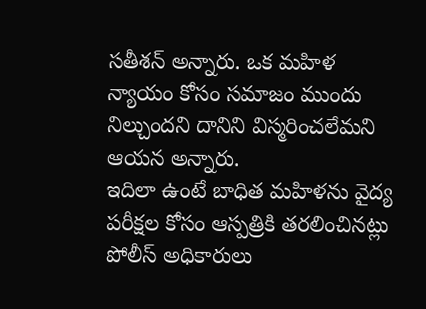సతీశన్ అన్నారు. ఒక మహిళ న్యాయం కోసం సమాజం ముందు నిల్చుందని దానిని విస్మరించలేమని ఆయన అన్నారు.
ఇదిలా ఉంటే బాధిత మహిళను వైద్య పరీక్షల కోసం ఆస్పత్రికి తరలించినట్లు పోలీస్ అధికారులు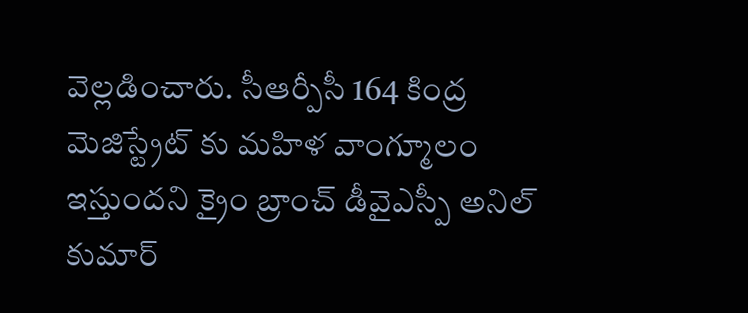వెల్లడించారు. సీఆర్పీసీ 164 కింద్ర మెజిస్ట్రేట్ కు మహిళ వాంగ్మూలం ఇస్తుందని క్రైం బ్రాంచ్ డీవైఎస్పీ అనిల్ కుమార్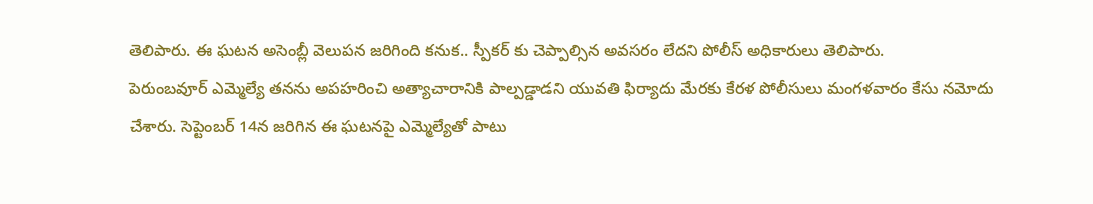తెలిపారు. ఈ ఘటన అసెంబ్లీ వెలుపన జరిగింది కనుక.. స్పీకర్ కు చెప్పాల్సిన అవసరం లేదని పోలీస్ అధికారులు తెలిపారు.
పెరుంబవూర్ ఎమ్మెల్యే తనను అపహరించి అత్యాచారానికి పాల్పడ్డాడని యువతి ఫిర్యాదు మేరకు కేరళ పోలీసులు మంగళవారం కేసు నమోదు చేశారు. సెప్టెంబర్ 14న జరిగిన ఈ ఘటనపై ఎమ్మెల్యేతో పాటు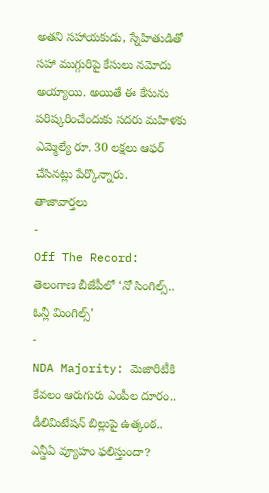అతని సహాయకుడు, స్నేహితుడితో సహా ముగ్గురిపై కేసులు నమోదు అయ్యాయి. అయితే ఈ కేసును పరిష్కరించేందుకు సదరు మహిళకు ఎమ్మెల్యే రూ. 30 లక్షలు ఆఫర్ చేసినట్లు పేర్కొన్నారు.
తాజావార్తలు
-
Off The Record: తెలంగాణ బీజేపీలో ‘నో సింగిల్స్.. ఓన్లీ మింగిల్స్’
-
NDA Majority: మెజారిటీకి కేవలం ఆరుగురు ఎంపీల దూరం.. డీలిమిటేషన్ బిల్లుపై ఉత్కంఠ.. ఎన్డీఏ వ్యూహం ఫలిస్తుందా?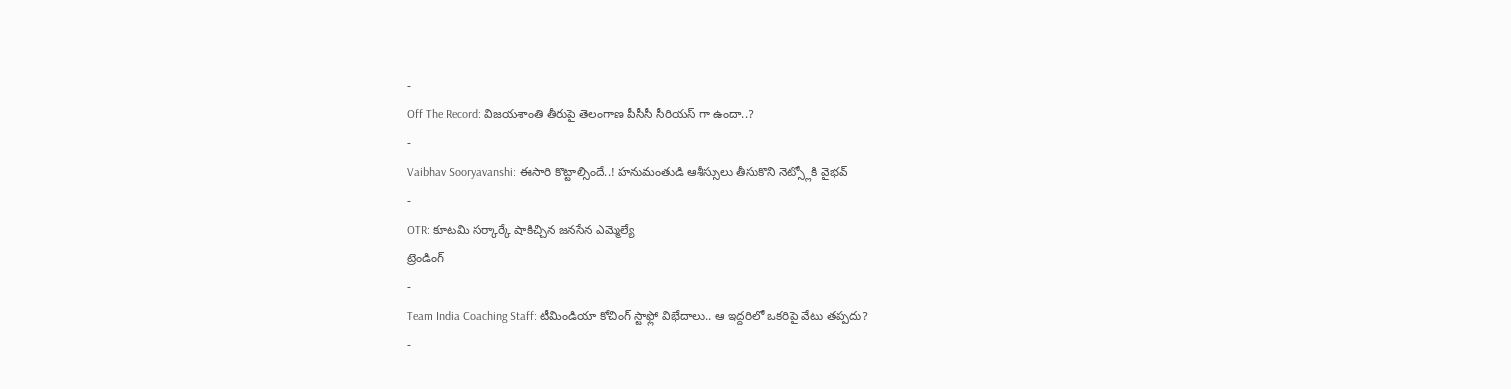-
Off The Record: విజయశాంతి తీరుపై తెలంగాణ పీసీసీ సీరియస్ గా ఉందా..?
-
Vaibhav Sooryavanshi: ఈసారి కొట్టాల్సిందే..! హనుమంతుడి ఆశీస్సులు తీసుకొని నెట్స్లోకి వైభవ్
-
OTR: కూటమి సర్కార్కే షాకిచ్చిన జనసేన ఎమ్మెల్యే
ట్రెండింగ్
-
Team India Coaching Staff: టీమిండియా కోచింగ్ స్టాఫ్లో విభేదాలు.. ఆ ఇద్దరిలో ఒకరిపై వేటు తప్పదు?
-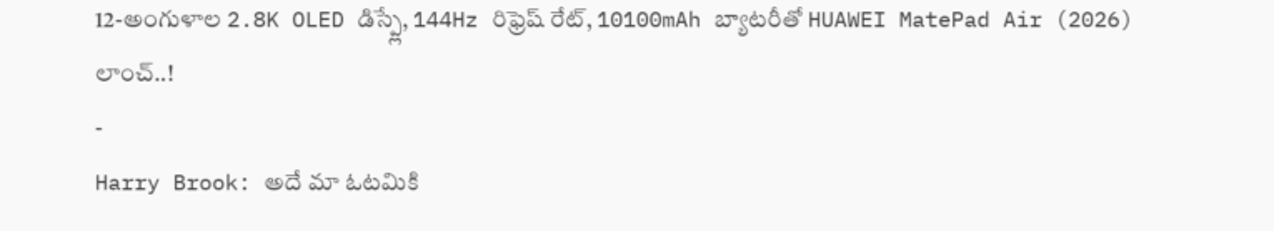12-అంగుళాల 2.8K OLED డిస్ప్లే, 144Hz రిఫ్రెష్ రేట్, 10100mAh బ్యాటరీతో HUAWEI MatePad Air (2026) లాంచ్..!
-
Harry Brook: అదే మా ఓటమికి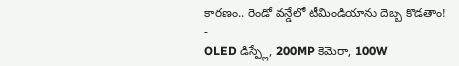కారణం.. రెండో వన్డేలో టీమిండియాను దెబ్బ కొడతాం!
-
OLED డిస్ప్లే, 200MP కెమెరా, 100W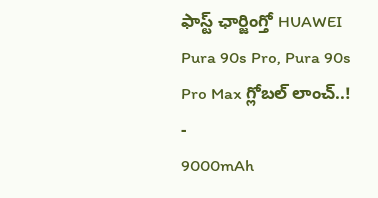ఫాస్ట్ ఛార్జింగ్తో HUAWEI Pura 90s Pro, Pura 90s Pro Max గ్లోబల్ లాంచ్..!
-
9000mAh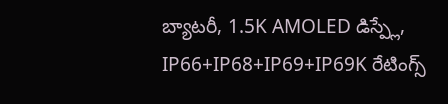బ్యాటరీ, 1.5K AMOLED డిస్ప్లే, IP66+IP68+IP69+IP69K రేటింగ్స్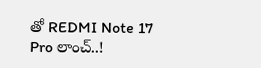తో REDMI Note 17 Pro లాంచ్..!